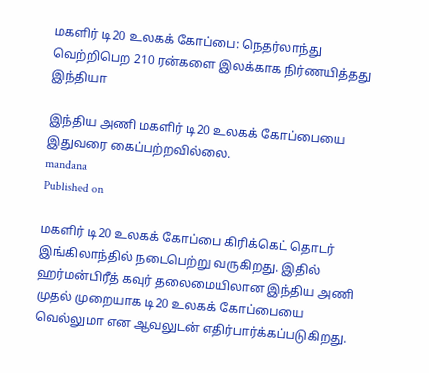மகளிர் டி20 உலகக் கோப்பை: நெதர்லாந்து வெற்றிபெற 210 ரன்களை இலக்காக நிர்ணயித்தது இந்தியா

இந்திய அணி மகளிர் டி20 உலகக் கோப்பையை இதுவரை கைப்பற்றவில்லை.
mandana
Published on

மகளிர் டி20 உலகக் கோப்பை கிரிக்கெட் தொடர் இங்கிலாந்தில் நடைபெற்று வருகிறது. இதில் ஹர்மன்பிரீத் கவுர் தலைமையிலான இந்திய அணி முதல் முறையாக டி20 உலகக் கோப்பையை வெல்லுமா என ஆவலுடன் எதிர்பார்க்கப்படுகிறது.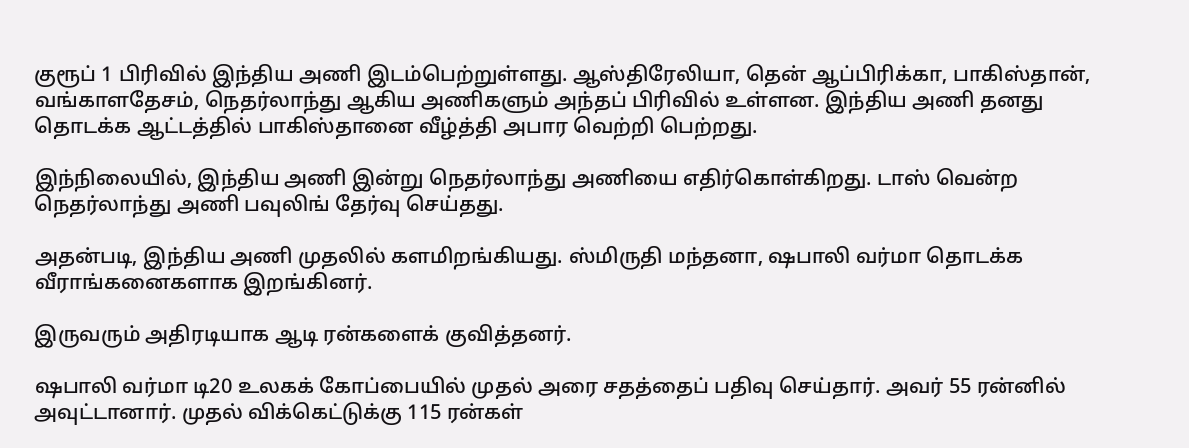குரூப் 1 பிரிவில் இந்திய அணி இடம்பெற்றுள்ளது. ஆஸ்திரேலியா, தென் ஆப்பிரிக்கா, பாகிஸ்தான், வங்காளதேசம், நெதர்லாந்து ஆகிய அணிகளும் அந்தப் பிரிவில் உள்ளன. இந்திய அணி தனது தொடக்க ஆட்டத்தில் பாகிஸ்தானை வீழ்த்தி அபார வெற்றி பெற்றது.

இந்நிலையில், இந்திய அணி இன்று நெதர்லாந்து அணியை எதிர்கொள்கிறது. டாஸ் வென்ற நெதர்லாந்து அணி பவுலிங் தேர்வு செய்தது.

அதன்படி, இந்திய அணி முதலில் களமிறங்கியது. ஸ்மிருதி மந்தனா, ஷபாலி வர்மா தொடக்க வீராங்கனைகளாக இறங்கினர்.

இருவரும் அதிரடியாக ஆடி ரன்களைக் குவித்தனர்.

ஷபாலி வர்மா டி20 உலகக் கோப்பையில் முதல் அரை சதத்தைப் பதிவு செய்தார். அவர் 55 ரன்னில் அவுட்டானார். முதல் விக்கெட்டுக்கு 115 ரன்கள்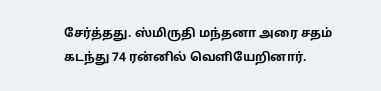சேர்த்தது. ஸ்மிருதி மந்தனா அரை சதம் கடந்து 74 ரன்னில் வெளியேறினார்.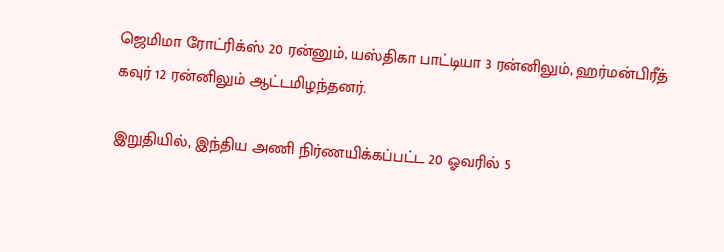ஜெமிமா ரோட்ரிக்ஸ் 20 ரன்னும், யஸ்திகா பாட்டியா 3 ரன்னிலும், ஹர்மன்பிரீத் கவுர் 12 ரன்னிலும் ஆட்டமிழந்தனர்.

இறுதியில், இந்திய அணி நிர்ணயிக்கப்பட்ட 20 ஓவரில் 5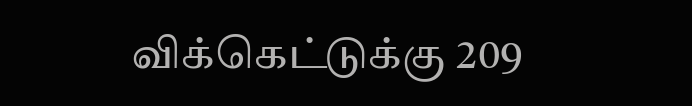விக்கெட்டுக்கு 209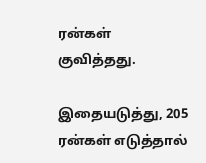ரன்கள் குவித்தது.

இதையடுத்து, 205 ரன்கள் எடுத்தால்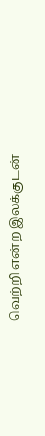வெற்றி என்ற இலக்குடன்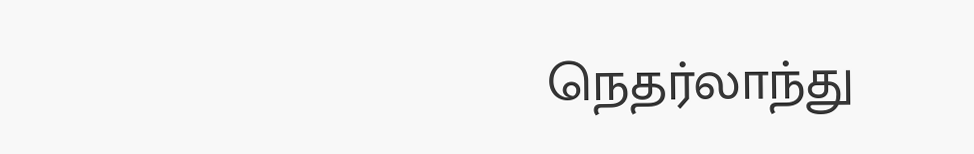நெதர்லாந்து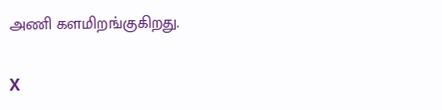அணி களமிறங்குகிறது.

X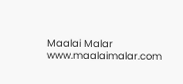Maalai Malar
www.maalaimalar.com